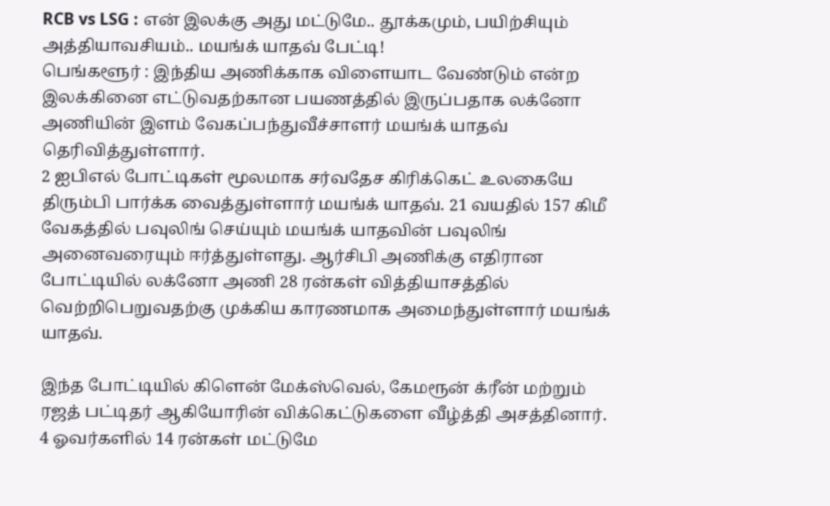RCB vs LSG : என் இலக்கு அது மட்டுமே.. தூக்கமும், பயிற்சியும் அத்தியாவசியம்.. மயங்க் யாதவ் பேட்டி!
பெங்களூர் : இந்திய அணிக்காக விளையாட வேண்டும் என்ற இலக்கினை எட்டுவதற்கான பயணத்தில் இருப்பதாக லக்னோ அணியின் இளம் வேகப்பந்துவீச்சாளர் மயங்க் யாதவ் தெரிவித்துள்ளார்.
2 ஐபிஎல் போட்டிகள் மூலமாக சர்வதேச கிரிக்கெட் உலகையே திரும்பி பார்க்க வைத்துள்ளார் மயங்க் யாதவ். 21 வயதில் 157 கிமீ வேகத்தில் பவுலிங் செய்யும் மயங்க் யாதவின் பவுலிங் அனைவரையும் ஈர்த்துள்ளது. ஆர்சிபி அணிக்கு எதிரான போட்டியில் லக்னோ அணி 28 ரன்கள் வித்தியாசத்தில் வெற்றிபெறுவதற்கு முக்கிய காரணமாக அமைந்துள்ளார் மயங்க் யாதவ்.

இந்த போட்டியில் கிளென் மேக்ஸ்வெல், கேமரூன் க்ரீன் மற்றும் ரஜத் பட்டிதர் ஆகியோரின் விக்கெட்டுகளை வீழ்த்தி அசத்தினார். 4 ஓவர்களில் 14 ரன்கள் மட்டுமே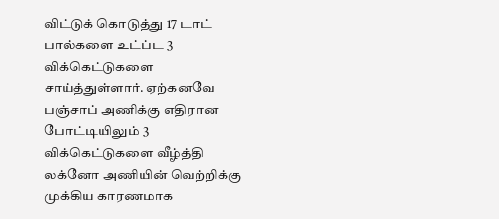விட்டுக் கொடுத்து 17 டாட் பால்களை உட்ப்ட 3 விக்கெட்டுகளை சாய்த்துள்ளார். ஏற்கனவே பஞ்சாப் அணிக்கு எதிரான போட்டியிலும் 3 விக்கெட்டுகளை வீழ்த்தி லக்னோ அணியின் வெற்றிக்கு முக்கிய காரணமாக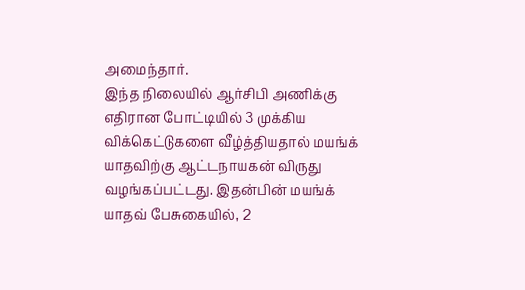அமைந்தார்.
இந்த நிலையில் ஆர்சிபி அணிக்கு எதிரான போட்டியில் 3 முக்கிய விக்கெட்டுகளை வீழ்த்தியதால் மயங்க் யாதவிற்கு ஆட்டநாயகன் விருது வழங்கப்பட்டது. இதன்பின் மயங்க் யாதவ் பேசுகையில், 2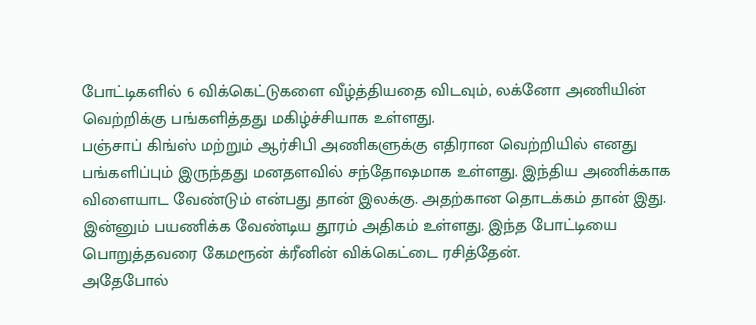போட்டிகளில் 6 விக்கெட்டுகளை வீழ்த்தியதை விடவும், லக்னோ அணியின் வெற்றிக்கு பங்களித்தது மகிழ்ச்சியாக உள்ளது.
பஞ்சாப் கிங்ஸ் மற்றும் ஆர்சிபி அணிகளுக்கு எதிரான வெற்றியில் எனது பங்களிப்பும் இருந்தது மனதளவில் சந்தோஷமாக உள்ளது. இந்திய அணிக்காக விளையாட வேண்டும் என்பது தான் இலக்கு. அதற்கான தொடக்கம் தான் இது. இன்னும் பயணிக்க வேண்டிய தூரம் அதிகம் உள்ளது. இந்த போட்டியை பொறுத்தவரை கேமரூன் க்ரீனின் விக்கெட்டை ரசித்தேன்.
அதேபோல்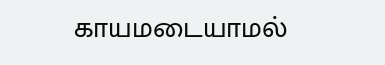காயமடையாமல்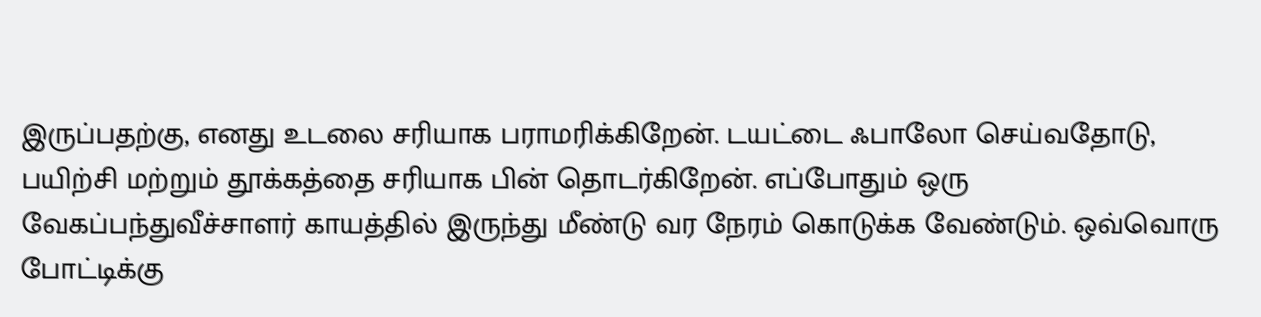இருப்பதற்கு, எனது உடலை சரியாக பராமரிக்கிறேன். டயட்டை ஃபாலோ செய்வதோடு, பயிற்சி மற்றும் தூக்கத்தை சரியாக பின் தொடர்கிறேன். எப்போதும் ஒரு வேகப்பந்துவீச்சாளர் காயத்தில் இருந்து மீண்டு வர நேரம் கொடுக்க வேண்டும். ஒவ்வொரு போட்டிக்கு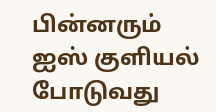பின்னரும் ஐஸ் குளியல் போடுவது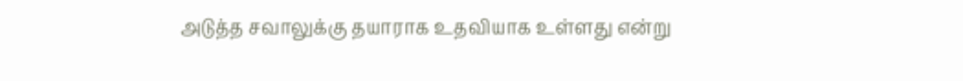அடுத்த சவாலுக்கு தயாராக உதவியாக உள்ளது என்று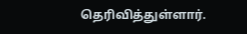தெரிவித்துள்ளார்.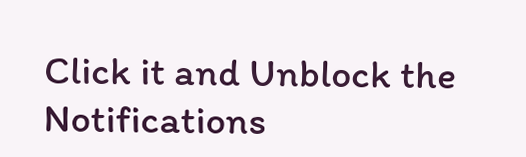Click it and Unblock the Notifications